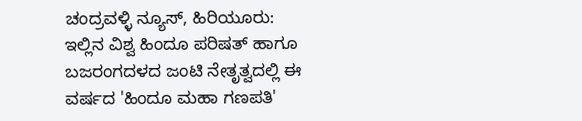ಚಂದ್ರವಳ್ಳಿ ನ್ಯೂಸ್, ಹಿರಿಯೂರು:
ಇಲ್ಲಿನ ವಿಶ್ವ ಹಿಂದೂ ಪರಿಷತ್ ಹಾಗೂ ಬಜರಂಗದಳದ ಜಂಟಿ ನೇತೃತ್ವದಲ್ಲಿ ಈ ವರ್ಷದ 'ಹಿಂದೂ ಮಹಾ ಗಣಪತಿ'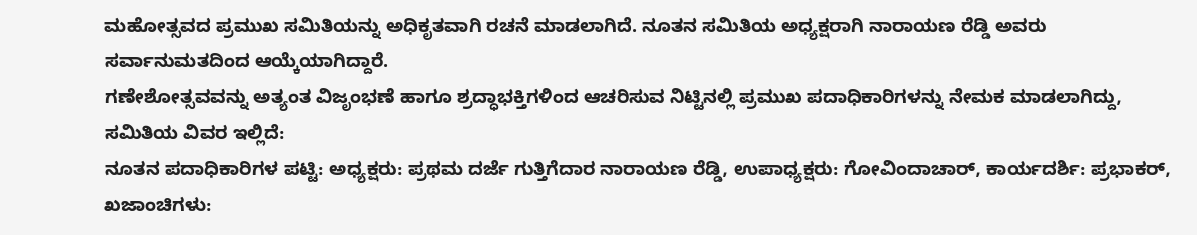ಮಹೋತ್ಸವದ ಪ್ರಮುಖ ಸಮಿತಿಯನ್ನು ಅಧಿಕೃತವಾಗಿ ರಚನೆ ಮಾಡಲಾಗಿದೆ. ನೂತನ ಸಮಿತಿಯ ಅಧ್ಯಕ್ಷರಾಗಿ ನಾರಾಯಣ ರೆಡ್ಡಿ ಅವರು ಸರ್ವಾನುಮತದಿಂದ ಆಯ್ಕೆಯಾಗಿದ್ದಾರೆ.
ಗಣೇಶೋತ್ಸವವನ್ನು ಅತ್ಯಂತ ವಿಜೃಂಭಣೆ ಹಾಗೂ ಶ್ರದ್ಧಾಭಕ್ತಿಗಳಿಂದ ಆಚರಿಸುವ ನಿಟ್ಟಿನಲ್ಲಿ ಪ್ರಮುಖ ಪದಾಧಿಕಾರಿಗಳನ್ನು ನೇಮಕ ಮಾಡಲಾಗಿದ್ದು, ಸಮಿತಿಯ ವಿವರ ಇಲ್ಲಿದೆ:
ನೂತನ ಪದಾಧಿಕಾರಿಗಳ ಪಟ್ಟಿ: ಅಧ್ಯಕ್ಷರು: ಪ್ರಥಮ ದರ್ಜೆ ಗುತ್ತಿಗೆದಾರ ನಾರಾಯಣ ರೆಡ್ಡಿ, ಉಪಾಧ್ಯಕ್ಷರು: ಗೋವಿಂದಾಚಾರ್, ಕಾರ್ಯದರ್ಶಿ: ಪ್ರಭಾಕರ್, ಖಜಾಂಚಿಗಳು: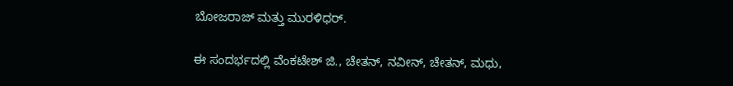ಬೋಜರಾಜ್ ಮತ್ತು ಮುರಳಿಧರ್.

ಈ ಸಂದರ್ಭದಲ್ಲಿ ವೆಂಕಟೇಶ್ ಜಿ., ಚೇತನ್, ನವೀನ್, ಚೇತನ್, ಮಧು,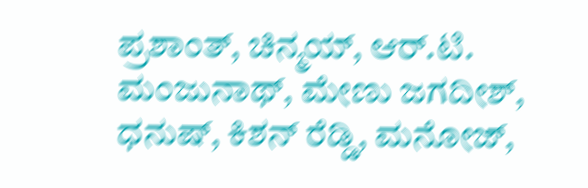ಪ್ರಶಾಂತ್, ಚಿನ್ಮಯ್, ಆರ್.ಟಿ. ಮಂಜುನಾಥ್, ಮೇಣು ಜಗದೀಶ್, ಧನುಷ್, ಕಿಶನ್ ರೆಡ್ಡಿ, ಮನೋಜ್,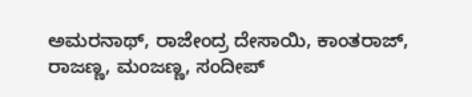ಅಮರನಾಥ್, ರಾಜೇಂದ್ರ ದೇಸಾಯಿ, ಕಾಂತರಾಜ್, ರಾಜಣ್ಣ, ಮಂಜಣ್ಣ, ಸಂದೀಪ್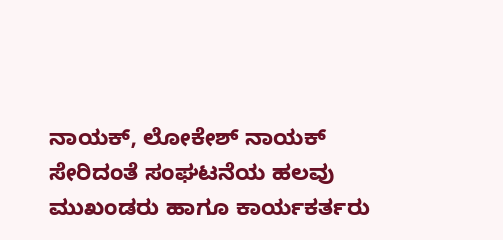ನಾಯಕ್, ಲೋಕೇಶ್ ನಾಯಕ್ ಸೇರಿದಂತೆ ಸಂಘಟನೆಯ ಹಲವು ಮುಖಂಡರು ಹಾಗೂ ಕಾರ್ಯಕರ್ತರು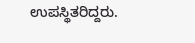ಉಪಸ್ಥಿತರಿದ್ದರು.